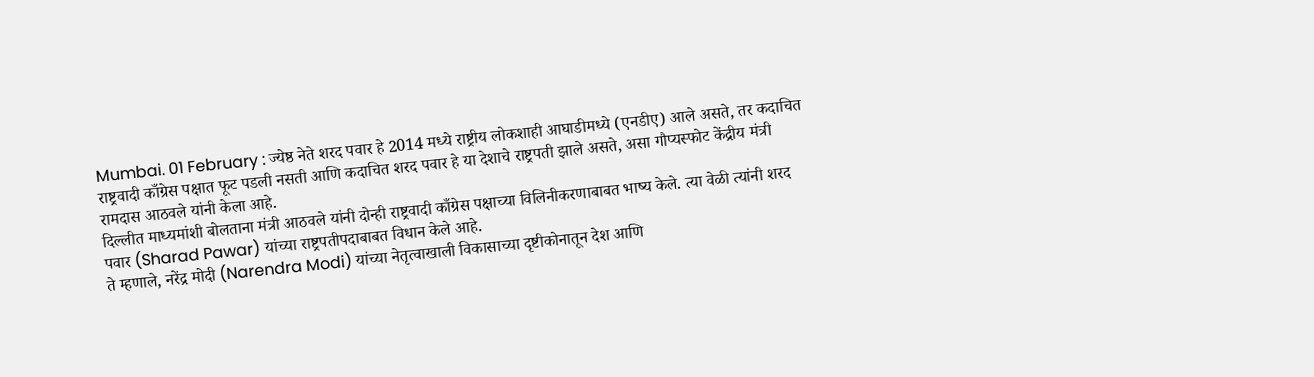Mumbai. 01 February : ज्येष्ठ नेते शरद पवार हे 2014 मध्ये राष्ट्रीय लोकशाही आघाडीमध्ये (एनडीए) आले असते, तर कदाचित राष्ट्रवादी काँग्रेस पक्षात फूट पडली नसती आणि कदाचित शरद पवार हे या देशाचे राष्ट्रपती झाले असते, असा गौप्यस्फोट केंद्रीय मंत्री रामदास आठवले यांनी केला आहे.
दिल्लीत माध्यमांशी बोलताना मंत्री आठवले यांनी दोन्ही राष्ट्रवादी काँग्रेस पक्षाच्या विलिनीकरणाबाबत भाष्य केले. त्या वेळी त्यांनी शरद पवार (Sharad Pawar) यांच्या राष्ट्रपतीपदाबाबत विधान केले आहे.
ते म्हणाले, नरेंद्र मोदी (Narendra Modi) यांच्या नेतृत्वाखाली विकासाच्या दृष्टीकोनातून देश आणि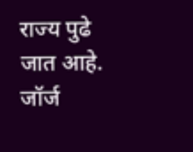राज्य पुढे जात आहे. जॉर्ज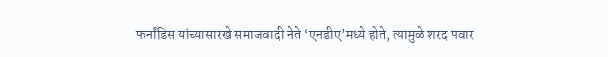फर्नांडिस यांच्यासारखे समाजवादी नेते ‘एनडीए’मध्ये होते, त्यामुळे शरद पवार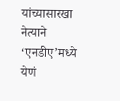यांच्यासारखा नेत्याने ‘एनडीए’मध्ये येणं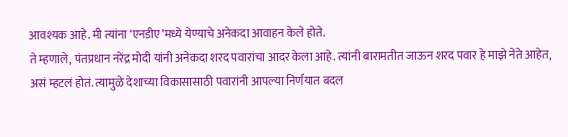आवश्यक आहे. मी त्यांना ‘एनडीए’मध्ये येण्याचे अनेकदा आवाहन केले होते.
ते म्हणाले, पंतप्रधान नरेंद्र मोदी यांनी अनेकदा शरद पवारांचा आदर केला आहे. त्यांनी बारामतीत जाऊन शरद पवार हे माझे नेते आहेत, असं म्हटलं होतं. त्यामुळे देशाच्या विकासासाठी पवारांनी आपल्या निर्णयात बदल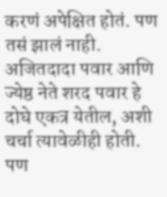करणं अपेक्षित होतं. पण तसं झालं नाही.
अजितदादा पवार आणि ज्येष्ठ नेते शरद पवार हे दोघे एकत्र येतील, अशी चर्चा त्यावेळीही होती. पण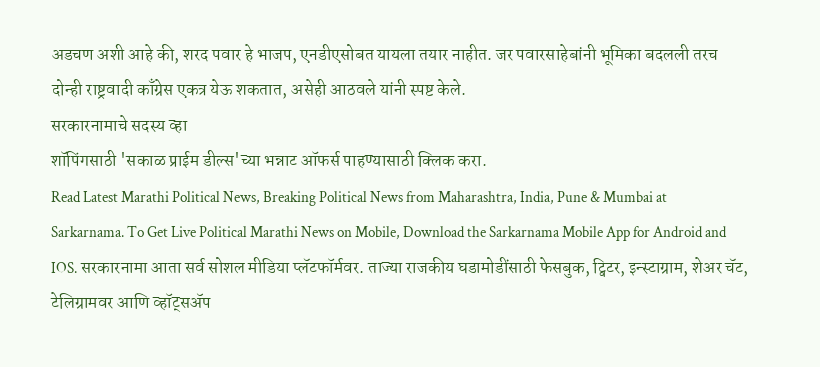अडचण अशी आहे की, शरद पवार हे भाजप, एनडीएसोबत यायला तयार नाहीत. जर पवारसाहेबांनी भूमिका बदलली तरच दोन्ही राष्ट्रवादी काँग्रेस एकत्र येऊ शकतात, असेही आठवले यांनी स्पष्ट केले.
सरकारनामाचे सदस्य व्हा
शॉपिंगसाठी 'सकाळ प्राईम डील्स'च्या भन्नाट ऑफर्स पाहण्यासाठी क्लिक करा.
Read Latest Marathi Political News, Breaking Political News from Maharashtra, India, Pune & Mumbai at Sarkarnama. To Get Live Political Marathi News on Mobile, Download the Sarkarnama Mobile App for Android and IOS. सरकारनामा आता सर्व सोशल मीडिया प्लॅटफॉर्मवर. ताज्या राजकीय घडामोडींसाठी फेसबुक, ट्विटर, इन्स्टाग्राम, शेअर चॅट, टेलिग्रामवर आणि व्हॉट्सॲप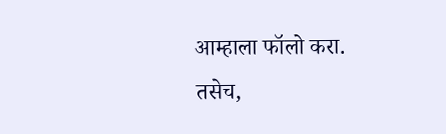आम्हाला फॉलो करा. तसेच,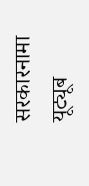सरकारनामा यूट्यूब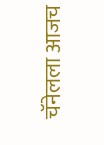चॅनेलला आजच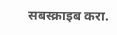सबस्क्राइब करा.